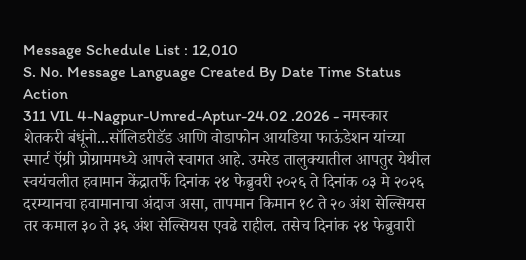Message Schedule List : 12,010
S. No. Message Language Created By Date Time Status Action
311 VIL 4-Nagpur-Umred-Aptur-24.02 .2026 - नमस्कार शेतकरी बंधूंनो...सॉलिडरीडॅड आणि वोडाफोन आयडिया फाऊंडेशन यांच्या स्मार्ट ऍग्री प्रोग्राममध्ये आपले स्वागत आहे. उमरेड तालुक्यातील आपतुर येथील स्वयंचलीत हवामान केंद्रातर्फे दिनांक २४ फेब्रुवरी २०२६ ते दिनांक ०३ मे २०२६ दरम्यानचा हवामानाचा अंदाज असा, तापमान किमान १८ ते २० अंश सेल्सियस तर कमाल ३० ते ३६ अंश सेल्सियस एवढे राहील. तसेच दिनांक २४ फेब्रुवारी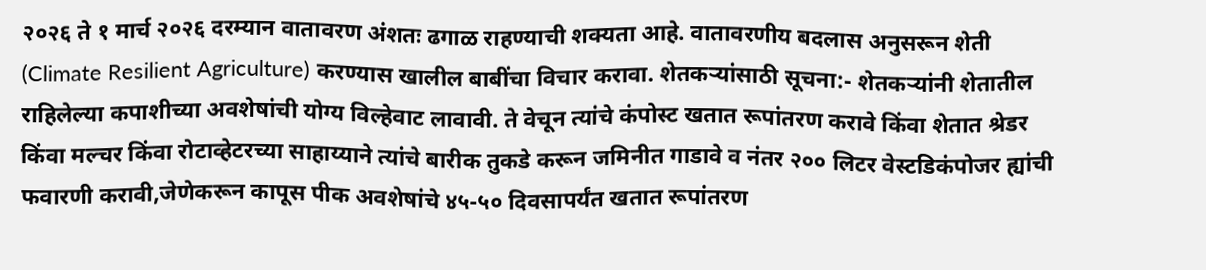२०२६ ते १ मार्च २०२६ दरम्यान वातावरण अंशतः ढगाळ राहण्याची शक्यता आहे. वातावरणीय बदलास अनुसरून शेती (Climate Resilient Agriculture) करण्यास खालील बाबींचा विचार करावा. शेतकऱ्यांसाठी सूचना:- शेतकऱ्यांनी शेतातील राहिलेल्या कपाशीच्या अवशेषांची योग्य विल्हेवाट लावावी. ते वेचून त्यांचे कंपोस्ट खतात रूपांतरण करावे किंवा शेतात श्रेडर किंवा मल्चर किंवा रोटाव्हेटरच्या साहाय्याने त्यांचे बारीक तुकडे करून जमिनीत गाडावे व नंतर २०० लिटर वेस्टडिकंपोजर ह्यांची फवारणी करावी,जेणेकरून कापूस पीक अवशेषांचे ४५-५० दिवसापर्यंत खतात रूपांतरण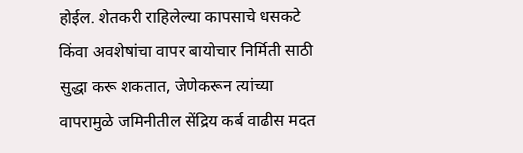होईल. शेतकरी राहिलेल्या कापसाचे धसकटे किंवा अवशेषांचा वापर बायोचार निर्मिती साठी सुद्धा करू शकतात, जेणेकरून त्यांच्या वापरामुळे जमिनीतील सेंद्रिय कर्ब वाढीस मदत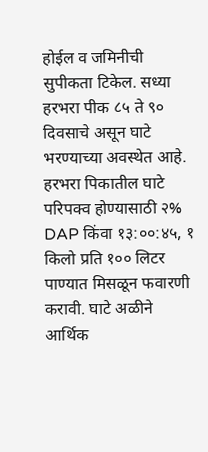होईल व जमिनीची सुपीकता टिकेल. सध्या हरभरा पीक ८५ ते ९० दिवसाचे असून घाटे भरण्याच्या अवस्थेत आहे. हरभरा पिकातील घाटे परिपक्व होण्यासाठी २% DAP किंवा १३:००:४५, १ किलो प्रति १०० लिटर पाण्यात मिसळून फवारणी करावी. घाटे अळीने आर्थिक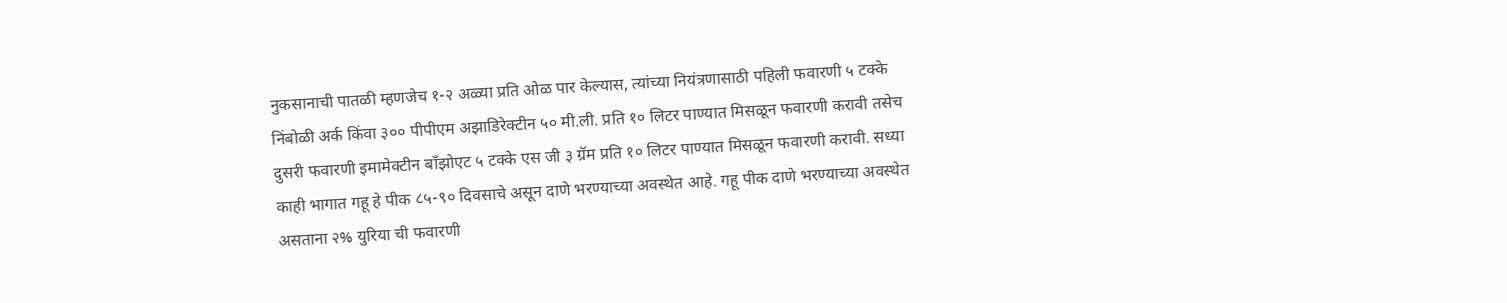नुकसानाची पातळी म्हणजेच १-२ अळ्या प्रति ओळ पार केल्यास, त्यांच्या नियंत्रणासाठी पहिली फवारणी ५ टक्के निंबोळी अर्क किंवा ३०० पीपीएम अझाडिरेक्टीन ५० मी.ली. प्रति १० लिटर पाण्यात मिसळून फवारणी करावी तसेच दुसरी फवारणी इमामेक्टीन बॉंझोएट ५ टक्के एस जी ३ ग्रॅम प्रति १० लिटर पाण्यात मिसळून फवारणी करावी. सध्या काही भागात गहू हे पीक ८५-९० दिवसाचे असून दाणे भरण्याच्या अवस्थेत आहे. गहू पीक दाणे भरण्याच्या अवस्थेत असताना २% युरिया ची फवारणी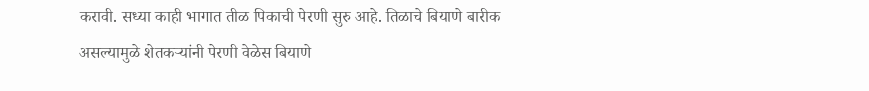करावी. सध्या काही भागात तीळ पिकाची पेरणी सुरु आहे. तिळाचे बियाणे बारीक असल्यामुळे शेतकऱ्यांनी पेरणी वेळेस बियाणे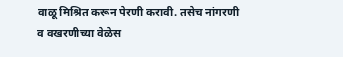वाळू मिश्रित करून पेरणी करावी. तसेच नांगरणी व वखरणीच्या वेळेस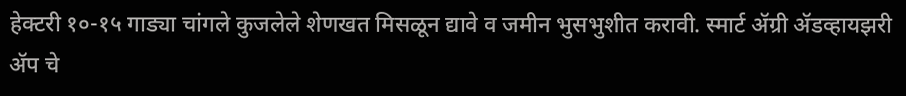हेक्टरी १०-१५ गाड्या चांगले कुजलेले शेणखत मिसळून द्यावे व जमीन भुसभुशीत करावी. स्मार्ट ॲग्री ॲडव्हायझरी ॲप चे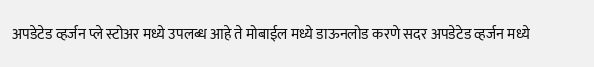अपडेटेड व्हर्जन प्ले स्टोअर मध्ये उपलब्ध आहे ते मोबाईल मध्ये डाऊनलोड करणे सदर अपडेटेड व्हर्जन मध्ये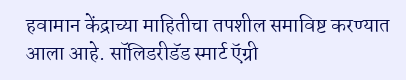हवामान केंद्राच्या माहितीचा तपशील समाविष्ट करण्यात आला आहे. सॉलिडरीडॅड स्मार्ट ऍग्री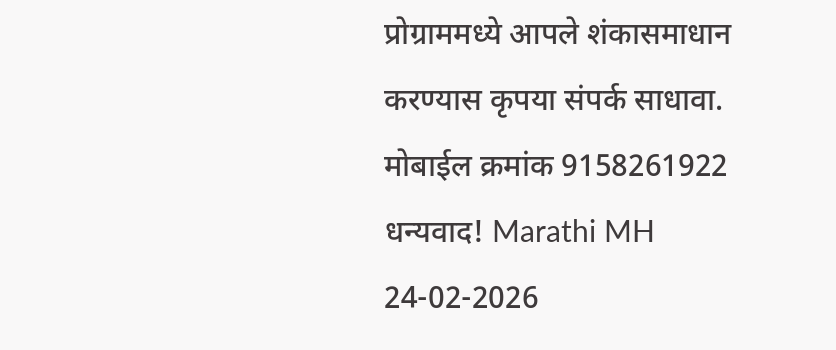प्रोग्राममध्ये आपले शंकासमाधान करण्यास कृपया संपर्क साधावा. मोबाईल क्रमांक 9158261922 धन्यवाद! Marathi MH 24-02-2026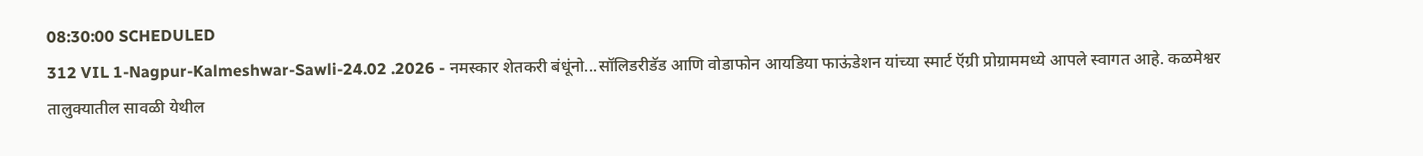08:30:00 SCHEDULED
312 VIL 1-Nagpur-Kalmeshwar-Sawli-24.02 .2026 - नमस्कार शेतकरी बंधूंनो...सॉलिडरीडॅड आणि वोडाफोन आयडिया फाऊंडेशन यांच्या स्मार्ट ऍग्री प्रोग्राममध्ये आपले स्वागत आहे. कळमेश्वर तालुक्यातील सावळी येथील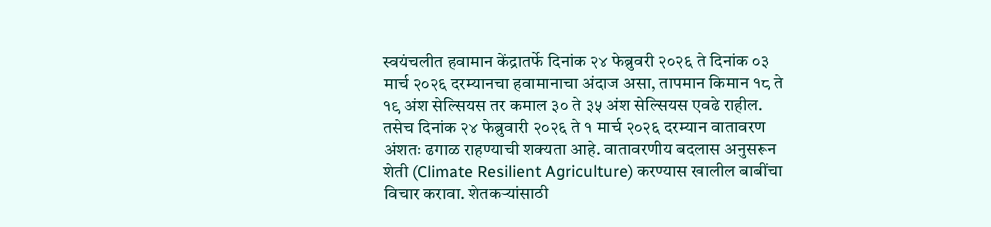स्वयंचलीत हवामान केंद्रातर्फे दिनांक २४ फेब्रुवरी २०२६ ते दिनांक ०३ मार्च २०२६ दरम्यानचा हवामानाचा अंदाज असा, तापमान किमान १८ ते १९ अंश सेल्सियस तर कमाल ३० ते ३५ अंश सेल्सियस एवढे राहील. तसेच दिनांक २४ फेब्रुवारी २०२६ ते १ मार्च २०२६ दरम्यान वातावरण अंशतः ढगाळ राहण्याची शक्यता आहे. वातावरणीय बदलास अनुसरून शेती (Climate Resilient Agriculture) करण्यास खालील बाबींचा विचार करावा. शेतकऱ्यांसाठी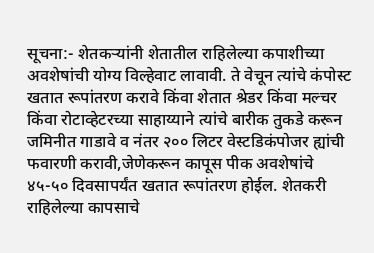सूचना:- शेतकऱ्यांनी शेतातील राहिलेल्या कपाशीच्या अवशेषांची योग्य विल्हेवाट लावावी. ते वेचून त्यांचे कंपोस्ट खतात रूपांतरण करावे किंवा शेतात श्रेडर किंवा मल्चर किंवा रोटाव्हेटरच्या साहाय्याने त्यांचे बारीक तुकडे करून जमिनीत गाडावे व नंतर २०० लिटर वेस्टडिकंपोजर ह्यांची फवारणी करावी,जेणेकरून कापूस पीक अवशेषांचे ४५-५० दिवसापर्यंत खतात रूपांतरण होईल. शेतकरी राहिलेल्या कापसाचे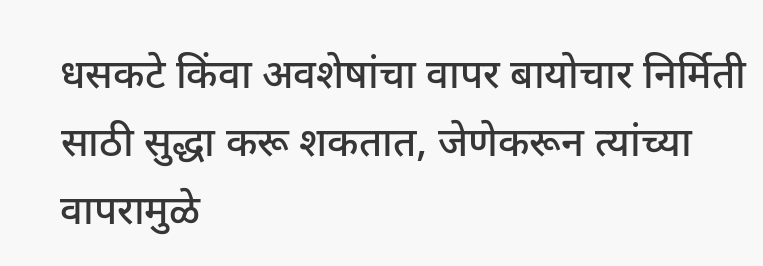धसकटे किंवा अवशेषांचा वापर बायोचार निर्मिती साठी सुद्धा करू शकतात, जेणेकरून त्यांच्या वापरामुळे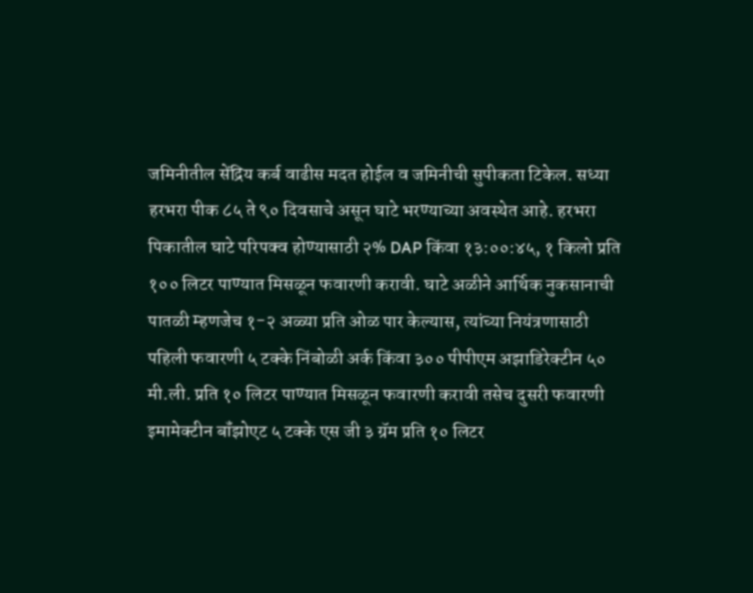जमिनीतील सेंद्रिय कर्ब वाढीस मदत होईल व जमिनीची सुपीकता टिकेल. सध्या हरभरा पीक ८५ ते ९० दिवसाचे असून घाटे भरण्याच्या अवस्थेत आहे. हरभरा पिकातील घाटे परिपक्व होण्यासाठी २% DAP किंवा १३:००:४५, १ किलो प्रति १०० लिटर पाण्यात मिसळून फवारणी करावी. घाटे अळीने आर्थिक नुकसानाची पातळी म्हणजेच १-२ अळ्या प्रति ओळ पार केल्यास, त्यांच्या नियंत्रणासाठी पहिली फवारणी ५ टक्के निंबोळी अर्क किंवा ३०० पीपीएम अझाडिरेक्टीन ५० मी.ली. प्रति १० लिटर पाण्यात मिसळून फवारणी करावी तसेच दुसरी फवारणी इमामेक्टीन बॉंझोएट ५ टक्के एस जी ३ ग्रॅम प्रति १० लिटर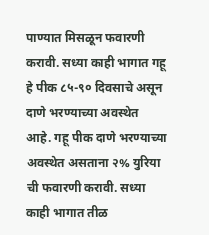पाण्यात मिसळून फवारणी करावी. सध्या काही भागात गहू हे पीक ८५-९० दिवसाचे असून दाणे भरण्याच्या अवस्थेत आहे. गहू पीक दाणे भरण्याच्या अवस्थेत असताना २% युरिया ची फवारणी करावी. सध्या काही भागात तीळ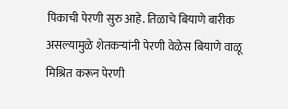पिकाची पेरणी सुरु आहे. तिळाचे बियाणे बारीक असल्यामुळे शेतकऱ्यांनी पेरणी वेळेस बियाणे वाळू मिश्रित करून पेरणी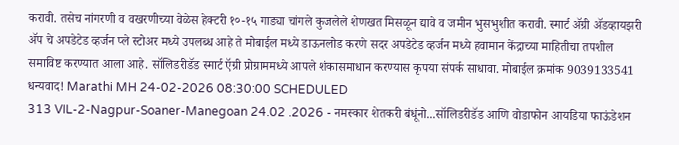करावी. तसेच नांगरणी व वखरणीच्या वेळेस हेक्टरी १०-१५ गाड्या चांगले कुजलेले शेणखत मिसळून द्यावे व जमीन भुसभुशीत करावी. स्मार्ट ॲग्री ॲडव्हायझरी ॲप चे अपडेटेड व्हर्जन प्ले स्टोअर मध्ये उपलब्ध आहे ते मोबाईल मध्ये डाऊनलोड करणे सदर अपडेटेड व्हर्जन मध्ये हवामान केंद्राच्या माहितीचा तपशील समाविष्ट करण्यात आला आहे. सॉलिडरीडॅड स्मार्ट ऍग्री प्रोग्राममध्ये आपले शंकासमाधान करण्यास कृपया संपर्क साधावा. मोबाईल क्रमांक 9039133541 धन्यवाद! Marathi MH 24-02-2026 08:30:00 SCHEDULED
313 VIL-2-Nagpur-Soaner-Manegoan 24.02 .2026 - नमस्कार शेतकरी बंधूंनो...सॉलिडरीडॅड आणि वोडाफोन आयडिया फाऊंडेशन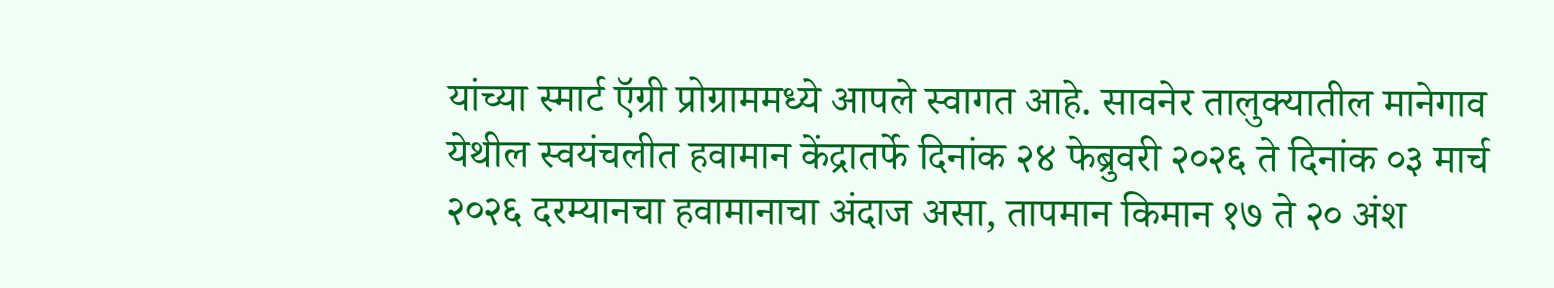यांच्या स्मार्ट ऍग्री प्रोग्राममध्ये आपले स्वागत आहे. सावनेर तालुक्यातील मानेगाव येथील स्वयंचलीत हवामान केंद्रातर्फे दिनांक २४ फेब्रुवरी २०२६ ते दिनांक ०३ मार्च २०२६ दरम्यानचा हवामानाचा अंदाज असा, तापमान किमान १७ ते २० अंश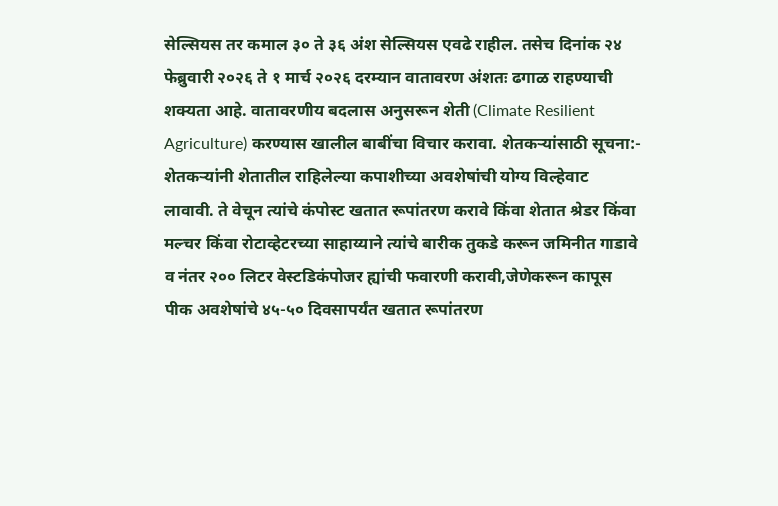सेल्सियस तर कमाल ३० ते ३६ अंश सेल्सियस एवढे राहील. तसेच दिनांक २४ फेब्रुवारी २०२६ ते १ मार्च २०२६ दरम्यान वातावरण अंशतः ढगाळ राहण्याची शक्यता आहे. वातावरणीय बदलास अनुसरून शेती (Climate Resilient Agriculture) करण्यास खालील बाबींचा विचार करावा. शेतकऱ्यांसाठी सूचना:- शेतकऱ्यांनी शेतातील राहिलेल्या कपाशीच्या अवशेषांची योग्य विल्हेवाट लावावी. ते वेचून त्यांचे कंपोस्ट खतात रूपांतरण करावे किंवा शेतात श्रेडर किंवा मल्चर किंवा रोटाव्हेटरच्या साहाय्याने त्यांचे बारीक तुकडे करून जमिनीत गाडावे व नंतर २०० लिटर वेस्टडिकंपोजर ह्यांची फवारणी करावी,जेणेकरून कापूस पीक अवशेषांचे ४५-५० दिवसापर्यंत खतात रूपांतरण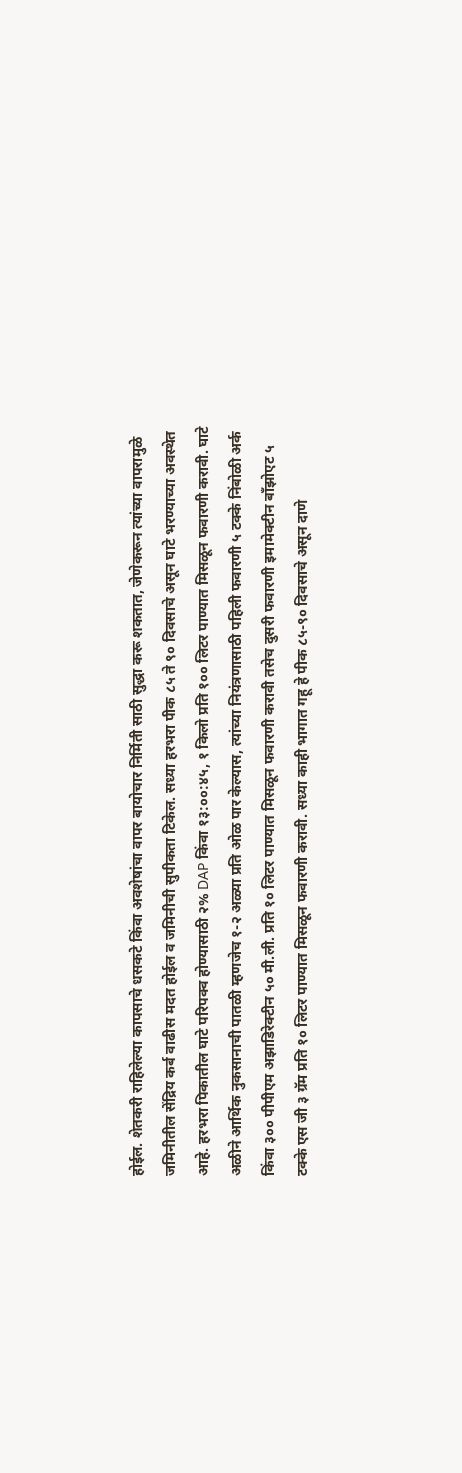होईल. शेतकरी राहिलेल्या कापसाचे धसकटे किंवा अवशेषांचा वापर बायोचार निर्मिती साठी सुद्धा करू शकतात, जेणेकरून त्यांच्या वापरामुळे जमिनीतील सेंद्रिय कर्ब वाढीस मदत होईल व जमिनीची सुपीकता टिकेल. सध्या हरभरा पीक ८५ ते ९० दिवसाचे असून घाटे भरण्याच्या अवस्थेत आहे. हरभरा पिकातील घाटे परिपक्व होण्यासाठी २% DAP किंवा १३:००:४५, १ किलो प्रति १०० लिटर पाण्यात मिसळून फवारणी करावी. घाटे अळीने आर्थिक नुकसानाची पातळी म्हणजेच १-२ अळ्या प्रति ओळ पार केल्यास, त्यांच्या नियंत्रणासाठी पहिली फवारणी ५ टक्के निंबोळी अर्क किंवा ३०० पीपीएम अझाडिरेक्टीन ५० मी.ली. प्रति १० लिटर पाण्यात मिसळून फवारणी करावी तसेच दुसरी फवारणी इमामेक्टीन बॉंझोएट ५ टक्के एस जी ३ ग्रॅम प्रति १० लिटर पाण्यात मिसळून फवारणी करावी. सध्या काही भागात गहू हे पीक ८५-९० दिवसाचे असून दाणे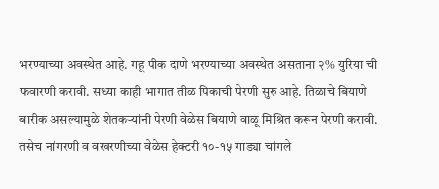भरण्याच्या अवस्थेत आहे. गहू पीक दाणे भरण्याच्या अवस्थेत असताना २% युरिया ची फवारणी करावी. सध्या काही भागात तीळ पिकाची पेरणी सुरु आहे. तिळाचे बियाणे बारीक असल्यामुळे शेतकऱ्यांनी पेरणी वेळेस बियाणे वाळू मिश्रित करून पेरणी करावी. तसेच नांगरणी व वखरणीच्या वेळेस हेक्टरी १०-१५ गाड्या चांगले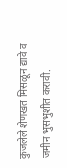कुजलेले शेणखत मिसळून द्यावे व जमीन भुसभुशीत करावी.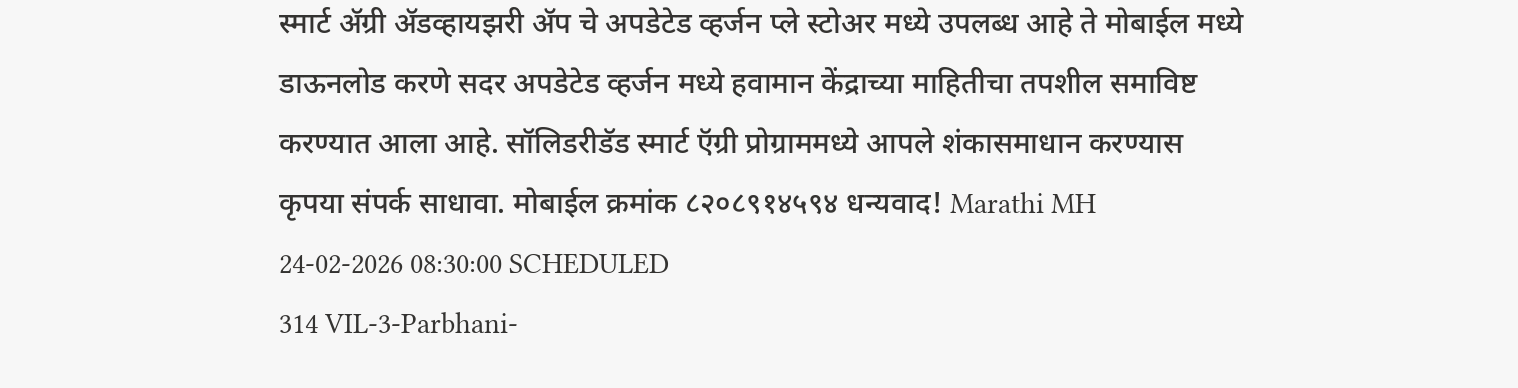स्मार्ट ॲग्री ॲडव्हायझरी ॲप चे अपडेटेड व्हर्जन प्ले स्टोअर मध्ये उपलब्ध आहे ते मोबाईल मध्ये डाऊनलोड करणे सदर अपडेटेड व्हर्जन मध्ये हवामान केंद्राच्या माहितीचा तपशील समाविष्ट करण्यात आला आहे. सॉलिडरीडॅड स्मार्ट ऍग्री प्रोग्राममध्ये आपले शंकासमाधान करण्यास कृपया संपर्क साधावा. मोबाईल क्रमांक ८२०८९१४५९४ धन्यवाद! Marathi MH 24-02-2026 08:30:00 SCHEDULED
314 VIL-3-Parbhani-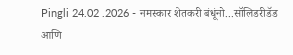Pingli 24.02 .2026 - नमस्कार शेतकरी बंधूंनो...सॉलिडरीडॅड आणि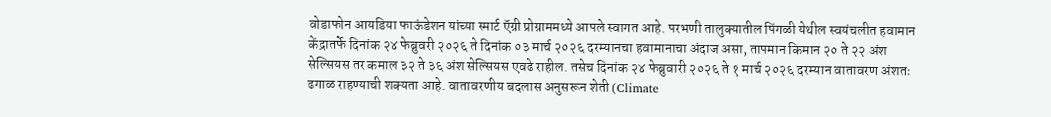वोडाफोन आयडिया फाऊंडेशन यांच्या स्मार्ट ऍग्री प्रोग्राममध्ये आपले स्वागत आहे. परभणी तालुक्यातील पिंगळी येथील स्वयंचलीत हवामान केंद्रातर्फे दिनांक २४ फेब्रुवरी २०२६ ते दिनांक ०३ मार्च २०२६ दरम्यानचा हवामानाचा अंदाज असा, तापमान किमान २० ते २२ अंश सेल्सियस तर कमाल ३२ ते ३६ अंश सेल्सियस एवढे राहील. तसेच दिनांक २४ फेब्रुवारी २०२६ ते १ मार्च २०२६ दरम्यान वातावरण अंशतः ढगाळ राहण्याची शक्यता आहे. वातावरणीय बदलास अनुसरून शेती (Climate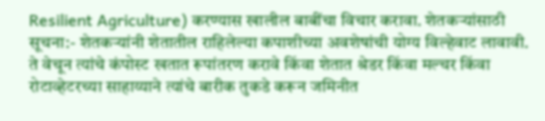Resilient Agriculture) करण्यास खालील बाबींचा विचार करावा. शेतकऱ्यांसाठी सूचना:- शेतकऱ्यांनी शेतातील राहिलेल्या कपाशीच्या अवशेषांची योग्य विल्हेवाट लावावी. ते वेचून त्यांचे कंपोस्ट खतात रूपांतरण करावे किंवा शेतात श्रेडर किंवा मल्चर किंवा रोटाव्हेटरच्या साहाय्याने त्यांचे बारीक तुकडे करून जमिनीत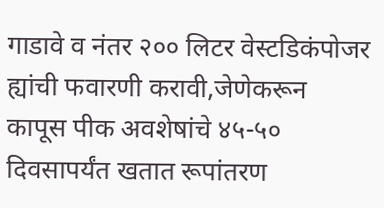गाडावे व नंतर २०० लिटर वेस्टडिकंपोजर ह्यांची फवारणी करावी,जेणेकरून कापूस पीक अवशेषांचे ४५-५० दिवसापर्यंत खतात रूपांतरण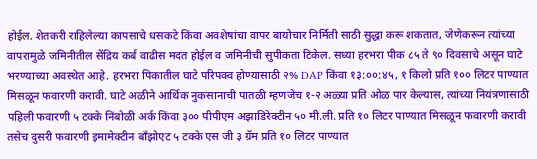होईल. शेतकरी राहिलेल्या कापसाचे धसकटे किंवा अवशेषांचा वापर बायोचार निर्मिती साठी सुद्धा करू शकतात, जेणेकरून त्यांच्या वापरामुळे जमिनीतील सेंद्रिय कर्ब वाढीस मदत होईल व जमिनीची सुपीकता टिकेल. सध्या हरभरा पीक ८५ ते ९० दिवसाचे असून घाटे भरण्याच्या अवस्थेत आहे. हरभरा पिकातील घाटे परिपक्व होण्यासाठी २% DAP किंवा १३:००:४५, १ किलो प्रति १०० लिटर पाण्यात मिसळून फवारणी करावी. घाटे अळीने आर्थिक नुकसानाची पातळी म्हणजेच १-२ अळ्या प्रति ओळ पार केल्यास, त्यांच्या नियंत्रणासाठी पहिली फवारणी ५ टक्के निंबोळी अर्क किंवा ३०० पीपीएम अझाडिरेक्टीन ५० मी.ली. प्रति १० लिटर पाण्यात मिसळून फवारणी करावी तसेच दुसरी फवारणी इमामेक्टीन बॉंझोएट ५ टक्के एस जी ३ ग्रॅम प्रति १० लिटर पाण्यात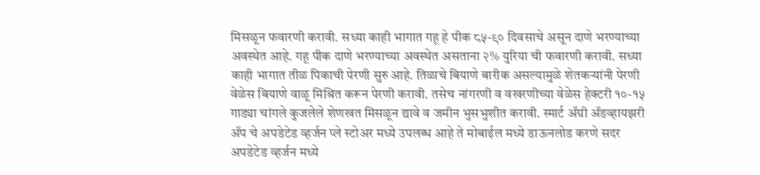मिसळून फवारणी करावी. सध्या काही भागात गहू हे पीक ८५-९० दिवसाचे असून दाणे भरण्याच्या अवस्थेत आहे. गहू पीक दाणे भरण्याच्या अवस्थेत असताना २% युरिया ची फवारणी करावी. सध्या काही भागात तीळ पिकाची पेरणी सुरु आहे. तिळाचे बियाणे बारीक असल्यामुळे शेतकऱ्यांनी पेरणी वेळेस बियाणे वाळू मिश्रित करून पेरणी करावी. तसेच नांगरणी व वखरणीच्या वेळेस हेक्टरी १०-१५ गाड्या चांगले कुजलेले शेणखत मिसळून द्यावे व जमीन भुसभुशीत करावी. स्मार्ट ॲग्री ॲडव्हायझरी ॲप चे अपडेटेड व्हर्जन प्ले स्टोअर मध्ये उपलब्ध आहे ते मोबाईल मध्ये डाऊनलोड करणे सदर अपडेटेड व्हर्जन मध्ये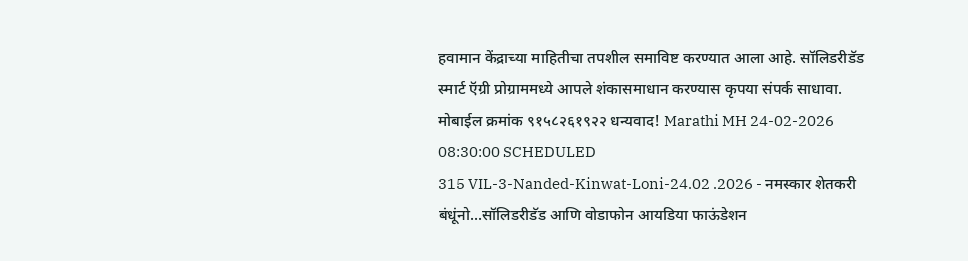हवामान केंद्राच्या माहितीचा तपशील समाविष्ट करण्यात आला आहे. सॉलिडरीडॅड स्मार्ट ऍग्री प्रोग्राममध्ये आपले शंकासमाधान करण्यास कृपया संपर्क साधावा. मोबाईल क्रमांक ९१५८२६१९२२ धन्यवाद! Marathi MH 24-02-2026 08:30:00 SCHEDULED
315 VIL-3-Nanded-Kinwat-Loni-24.02 .2026 - नमस्कार शेतकरी बंधूंनो...सॉलिडरीडॅड आणि वोडाफोन आयडिया फाऊंडेशन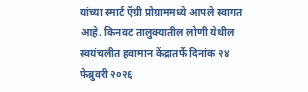यांच्या स्मार्ट ऍग्री प्रोग्राममध्ये आपले स्वागत आहे. किनवट तालुक्यातील लोणी येथील स्वयंचलीत हवामान केंद्रातर्फे दिनांक २४ फेब्रुवरी २०२६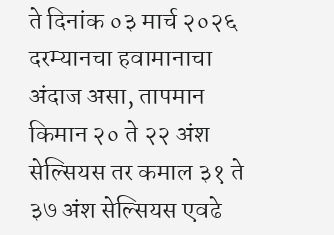ते दिनांक ०३ मार्च २०२६ दरम्यानचा हवामानाचा अंदाज असा, तापमान किमान २० ते २२ अंश सेल्सियस तर कमाल ३१ ते ३७ अंश सेल्सियस एवढे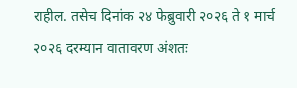राहील. तसेच दिनांक २४ फेब्रुवारी २०२६ ते १ मार्च २०२६ दरम्यान वातावरण अंशतः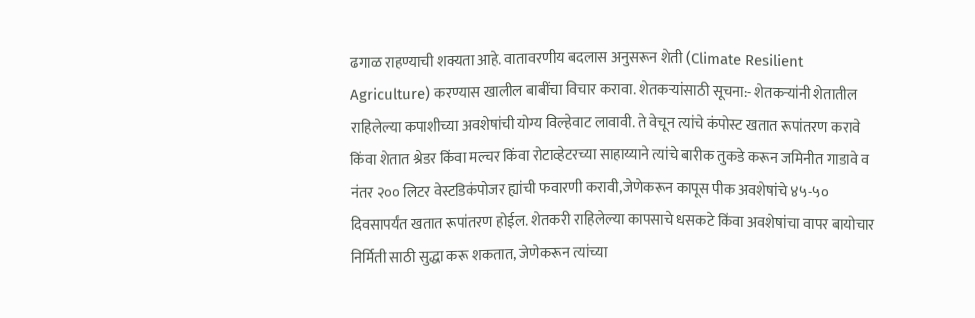ढगाळ राहण्याची शक्यता आहे. वातावरणीय बदलास अनुसरून शेती (Climate Resilient Agriculture) करण्यास खालील बाबींचा विचार करावा. शेतकऱ्यांसाठी सूचना:- शेतकऱ्यांनी शेतातील राहिलेल्या कपाशीच्या अवशेषांची योग्य विल्हेवाट लावावी. ते वेचून त्यांचे कंपोस्ट खतात रूपांतरण करावे किंवा शेतात श्रेडर किंवा मल्चर किंवा रोटाव्हेटरच्या साहाय्याने त्यांचे बारीक तुकडे करून जमिनीत गाडावे व नंतर २०० लिटर वेस्टडिकंपोजर ह्यांची फवारणी करावी,जेणेकरून कापूस पीक अवशेषांचे ४५-५० दिवसापर्यंत खतात रूपांतरण होईल. शेतकरी राहिलेल्या कापसाचे धसकटे किंवा अवशेषांचा वापर बायोचार निर्मिती साठी सुद्धा करू शकतात, जेणेकरून त्यांच्या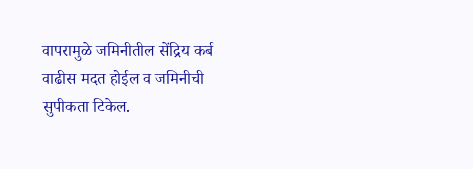वापरामुळे जमिनीतील सेंद्रिय कर्ब वाढीस मदत होईल व जमिनीची सुपीकता टिकेल.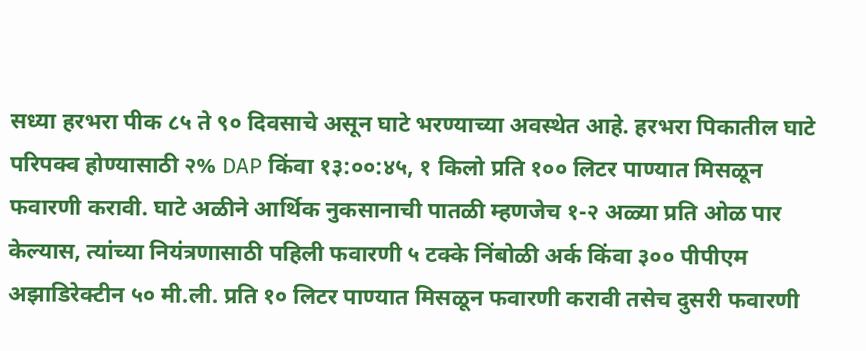सध्या हरभरा पीक ८५ ते ९० दिवसाचे असून घाटे भरण्याच्या अवस्थेत आहे. हरभरा पिकातील घाटे परिपक्व होण्यासाठी २% DAP किंवा १३:००:४५, १ किलो प्रति १०० लिटर पाण्यात मिसळून फवारणी करावी. घाटे अळीने आर्थिक नुकसानाची पातळी म्हणजेच १-२ अळ्या प्रति ओळ पार केल्यास, त्यांच्या नियंत्रणासाठी पहिली फवारणी ५ टक्के निंबोळी अर्क किंवा ३०० पीपीएम अझाडिरेक्टीन ५० मी.ली. प्रति १० लिटर पाण्यात मिसळून फवारणी करावी तसेच दुसरी फवारणी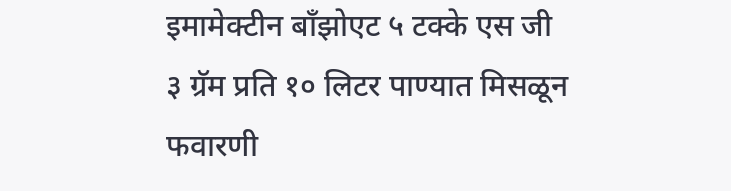इमामेक्टीन बॉंझोएट ५ टक्के एस जी ३ ग्रॅम प्रति १० लिटर पाण्यात मिसळून फवारणी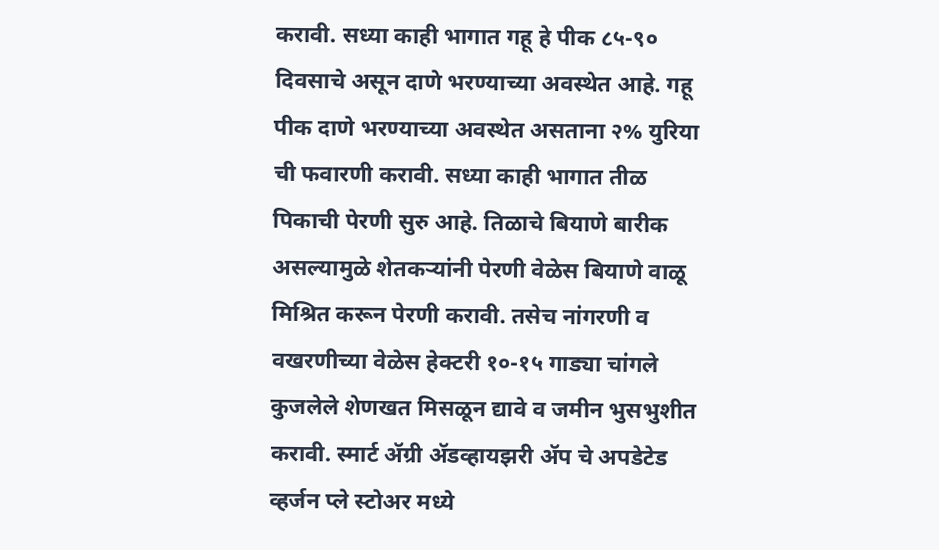करावी. सध्या काही भागात गहू हे पीक ८५-९० दिवसाचे असून दाणे भरण्याच्या अवस्थेत आहे. गहू पीक दाणे भरण्याच्या अवस्थेत असताना २% युरिया ची फवारणी करावी. सध्या काही भागात तीळ पिकाची पेरणी सुरु आहे. तिळाचे बियाणे बारीक असल्यामुळे शेतकऱ्यांनी पेरणी वेळेस बियाणे वाळू मिश्रित करून पेरणी करावी. तसेच नांगरणी व वखरणीच्या वेळेस हेक्टरी १०-१५ गाड्या चांगले कुजलेले शेणखत मिसळून द्यावे व जमीन भुसभुशीत करावी. स्मार्ट ॲग्री ॲडव्हायझरी ॲप चे अपडेटेड व्हर्जन प्ले स्टोअर मध्ये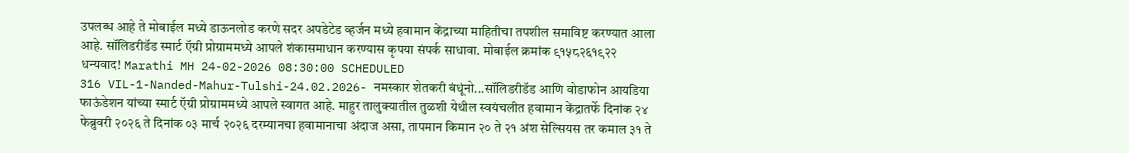उपलब्ध आहे ते मोबाईल मध्ये डाऊनलोड करणे सदर अपडेटेड व्हर्जन मध्ये हवामान केंद्राच्या माहितीचा तपशील समाविष्ट करण्यात आला आहे. सॉलिडरीडॅड स्मार्ट ऍग्री प्रोग्राममध्ये आपले शंकासमाधान करण्यास कृपया संपर्क साधावा. मोबाईल क्रमांक ९१५८२६१९२२ धन्यवाद! Marathi MH 24-02-2026 08:30:00 SCHEDULED
316 VIL-1-Nanded-Mahur-Tulshi-24.02.2026- नमस्कार शेतकरी बंधूंनो...सॉलिडरीडॅड आणि वोडाफोन आयडिया फाऊंडेशन यांच्या स्मार्ट ऍग्री प्रोग्राममध्ये आपले स्वागत आहे. माहुर तालुक्यातील तुळशी येथील स्वयंचलीत हवामान केंद्रातर्फे दिनांक २४ फेब्रुवरी २०२६ ते दिनांक ०३ मार्च २०२६ दरम्यानचा हवामानाचा अंदाज असा, तापमान किमान २० ते २१ अंश सेल्सियस तर कमाल ३१ ते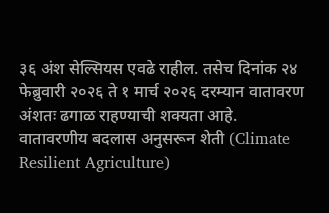३६ अंश सेल्सियस एवढे राहील. तसेच दिनांक २४ फेब्रुवारी २०२६ ते १ मार्च २०२६ दरम्यान वातावरण अंशतः ढगाळ राहण्याची शक्यता आहे. वातावरणीय बदलास अनुसरून शेती (Climate Resilient Agriculture)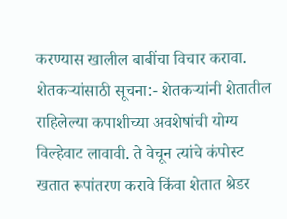करण्यास खालील बाबींचा विचार करावा. शेतकऱ्यांसाठी सूचना:- शेतकऱ्यांनी शेतातील राहिलेल्या कपाशीच्या अवशेषांची योग्य विल्हेवाट लावावी. ते वेचून त्यांचे कंपोस्ट खतात रूपांतरण करावे किंवा शेतात श्रेडर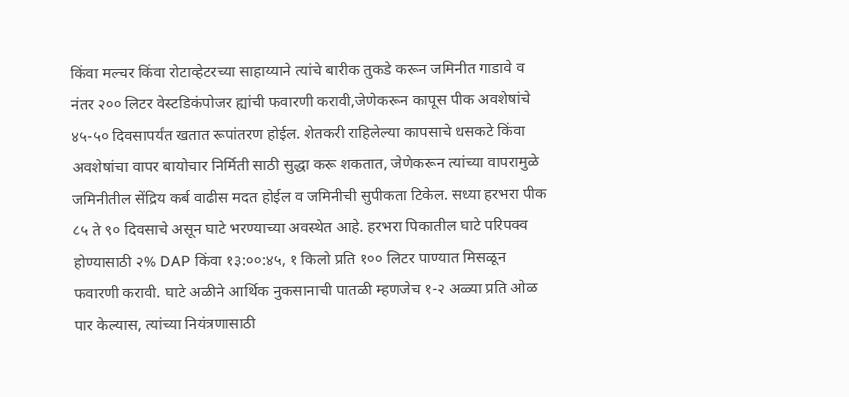किंवा मल्चर किंवा रोटाव्हेटरच्या साहाय्याने त्यांचे बारीक तुकडे करून जमिनीत गाडावे व नंतर २०० लिटर वेस्टडिकंपोजर ह्यांची फवारणी करावी,जेणेकरून कापूस पीक अवशेषांचे ४५-५० दिवसापर्यंत खतात रूपांतरण होईल. शेतकरी राहिलेल्या कापसाचे धसकटे किंवा अवशेषांचा वापर बायोचार निर्मिती साठी सुद्धा करू शकतात, जेणेकरून त्यांच्या वापरामुळे जमिनीतील सेंद्रिय कर्ब वाढीस मदत होईल व जमिनीची सुपीकता टिकेल. सध्या हरभरा पीक ८५ ते ९० दिवसाचे असून घाटे भरण्याच्या अवस्थेत आहे. हरभरा पिकातील घाटे परिपक्व होण्यासाठी २% DAP किंवा १३:००:४५, १ किलो प्रति १०० लिटर पाण्यात मिसळून फवारणी करावी. घाटे अळीने आर्थिक नुकसानाची पातळी म्हणजेच १-२ अळ्या प्रति ओळ पार केल्यास, त्यांच्या नियंत्रणासाठी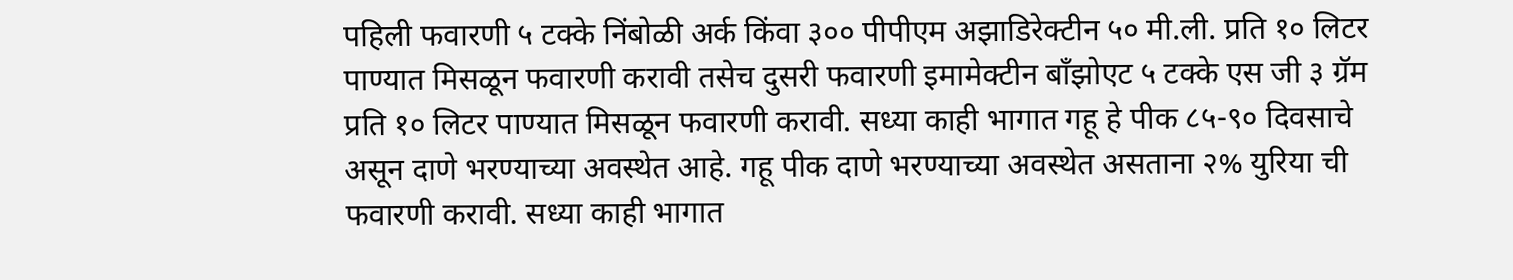पहिली फवारणी ५ टक्के निंबोळी अर्क किंवा ३०० पीपीएम अझाडिरेक्टीन ५० मी.ली. प्रति १० लिटर पाण्यात मिसळून फवारणी करावी तसेच दुसरी फवारणी इमामेक्टीन बॉंझोएट ५ टक्के एस जी ३ ग्रॅम प्रति १० लिटर पाण्यात मिसळून फवारणी करावी. सध्या काही भागात गहू हे पीक ८५-९० दिवसाचे असून दाणे भरण्याच्या अवस्थेत आहे. गहू पीक दाणे भरण्याच्या अवस्थेत असताना २% युरिया ची फवारणी करावी. सध्या काही भागात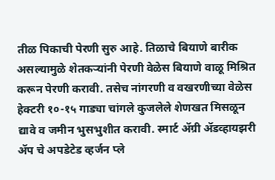तीळ पिकाची पेरणी सुरु आहे. तिळाचे बियाणे बारीक असल्यामुळे शेतकऱ्यांनी पेरणी वेळेस बियाणे वाळू मिश्रित करून पेरणी करावी. तसेच नांगरणी व वखरणीच्या वेळेस हेक्टरी १०-१५ गाड्या चांगले कुजलेले शेणखत मिसळून द्यावे व जमीन भुसभुशीत करावी. स्मार्ट ॲग्री ॲडव्हायझरी ॲप चे अपडेटेड व्हर्जन प्ले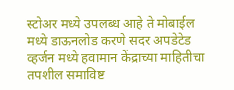स्टोअर मध्ये उपलब्ध आहे ते मोबाईल मध्ये डाऊनलोड करणे सदर अपडेटेड व्हर्जन मध्ये हवामान केंद्राच्या माहितीचा तपशील समाविष्ट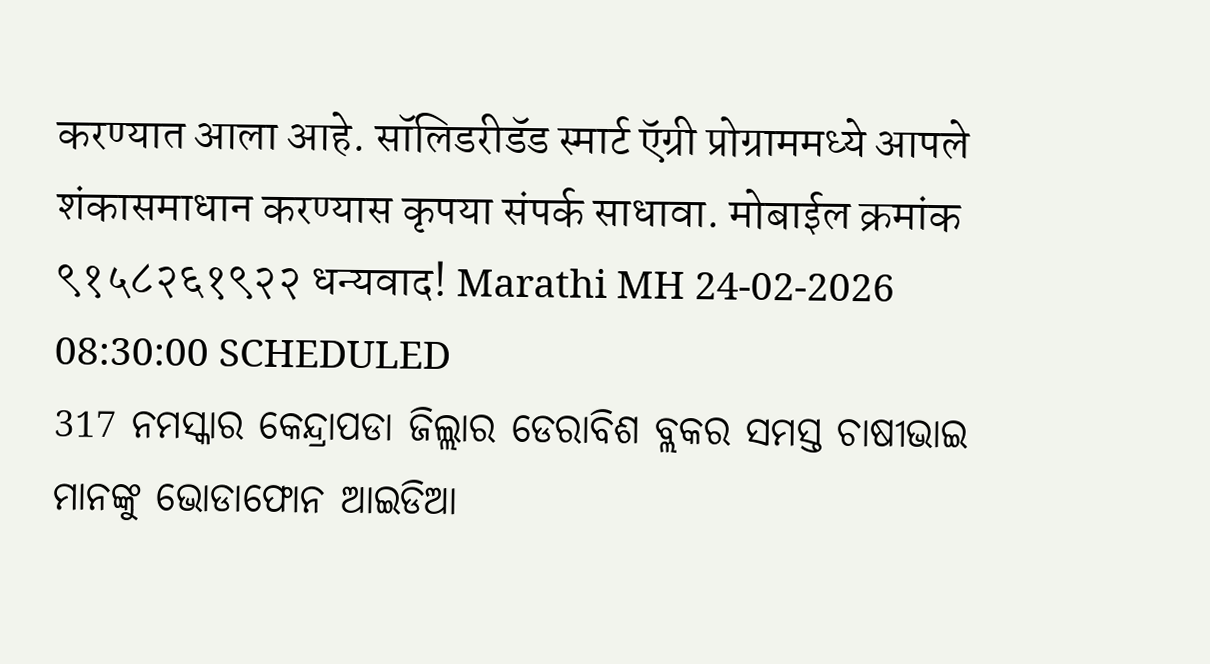करण्यात आला आहे. सॉलिडरीडॅड स्मार्ट ऍग्री प्रोग्राममध्ये आपले शंकासमाधान करण्यास कृपया संपर्क साधावा. मोबाईल क्रमांक ९१५८२६१९२२ धन्यवाद! Marathi MH 24-02-2026 08:30:00 SCHEDULED
317 ନମସ୍କାର କେନ୍ଦ୍ରାପଡା ଜିଲ୍ଲାର ଡେରାବିଶ ବ୍ଲକର ସମସ୍ତ ଚାଷୀଭାଇ ମାନଙ୍କୁ ଭୋଡାଫୋନ ଆଇଡିଆ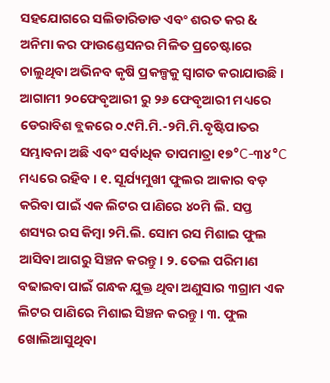ସହଯୋଗରେ ସଲିଡାରିଡାଡ ଏବଂ ଶରତ କର & ଅନିମା କର ଫାଉଣ୍ଡେସନର ମିଳିତ ପ୍ରଚେଷ୍ଟାରେ ଚାଲୁଥିବା ଅଭିନବ କୃଷି ପ୍ରକଳ୍ପକୁ ସ୍ଵାଗତ କରାଯାଉଛି । ଆଗାମୀ ୨୦ଫେବୃଆରୀ ରୁ ୨୬ ଫେବୃଆରୀ ମଧ୍ୟରେ ଡେରାବିଶ ବ୍ଲକରେ ୦.୯ମି.ମି.-୨ମି.ମି.ବୃଷ୍ଟିପାତର ସମ୍ଭାବନା ଅଛି ଏବଂ ସର୍ବାଧିକ ତାପମାତ୍ରା ୧୭°C-୩୪°C ମଧ୍ୟରେ ରହିବ। ୧. ସୂର୍ଯ୍ୟମୁଖୀ ଫୁଲର ଆକାର ବଡ଼ କରିବା ପାଇଁ ଏକ ଲିଟର ପାଣିରେ ୪୦ମି ଲି. ସପ୍ତ ଶସ୍ୟର ରସ କିମ୍ବା ୨ମି.ଲି. ସୋମ ରସ ମିଶାଇ ଫୁଲ ଆସିବା ଆଗରୁ ସିଞ୍ଚନ କରନ୍ତୁ। ୨. ତେଲ ପରିମାଣ ବଢାଇବା ପାଇଁ ଗନ୍ଧକ ଯୁକ୍ତ ଥିବା ଅଣୁସାର ୩ଗ୍ରାମ ଏକ ଲିଟର ପାଣିରେ ମିଶାଇ ସିଞ୍ଚନ କରନ୍ତୁ। ୩. ଫୁଲ ଖୋଲିଆସୁଥିବା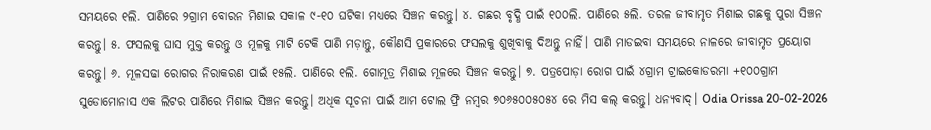ସମୟରେ ୧ଲି. ପାଣିରେ ୨ଗ୍ରାମ ବୋରନ ମିଶାଇ ସକାଳ ୯-୧୦ ଘଟିକା ମଧ୍ୟରେ ସିଞ୍ଚନ କରନ୍ତୁ। ୪. ଗଛର ବୃଦ୍ଧି ପାଇଁ ୧୦୦ଲି. ପାଣିରେ ୫ଲି. ତରଳ ଜୀବାମୃତ ମିଶାଇ ଗଛକୁ ପୁରା ସିଞ୍ଚନ କରନ୍ତୁ। ୫. ଫସଲକୁ ଘାସ ମୁକ୍ତ କରନ୍ତୁ ଓ ମୂଳକୁ ମାଟି ଟେକି ପାଣି ମଡ଼ାନ୍ତୁ, କୌଣସି ପ୍ରକାରରେ ଫସଲକୁ ଶୁଖିବାକୁ ଦିଅନ୍ତୁ ନାହିଁ। ପାଣି ମାଡଇବା ସମୟରେ ନାଳରେ ଜୀବାମୃତ ପ୍ରୟୋଗ କରନ୍ତୁ। ୬. ମୂଳସଢା ରୋଗର ନିରାକରଣ ପାଇଁ ୧୫ଲି. ପାଣିରେ ୧ଲି. ଗୋମୂତ୍ର ମିଶାଇ ମୂଳରେ ସିଞ୍ଚନ କରନ୍ତୁ। ୭. ପତ୍ରପୋଡ଼ା ରୋଗ ପାଇଁ ୪ଗ୍ରାମ ଟ୍ରାଇକୋଡରମା +୧୦୦ଗ୍ରାମ ସୁଡୋମୋନାସ ଏକ ଲିଟର ପାଣିରେ ମିଶାଇ ସିଞ୍ଚନ କରନ୍ତୁ। ଅଧିକ ସୂଚନା ପାଇଁ ଆମ ଟୋଲ ଫ୍ରି ନମ୍ବର ୭୦୬୫୦୦୫୦୫୪ ରେ ମିସ କଲ୍ କରନ୍ତୁ। ଧନ୍ୟବାଦ୍। Odia Orissa 20-02-2026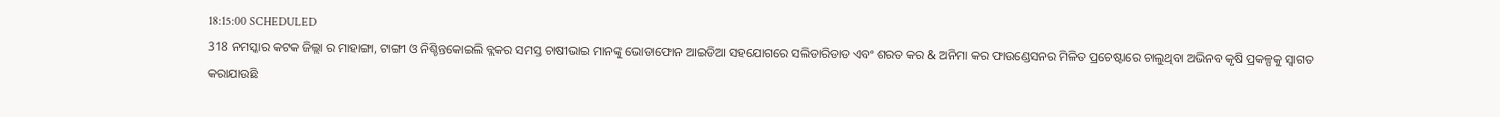18:15:00 SCHEDULED
318 ନମସ୍କାର କଟକ ଜିଲ୍ଲା ର ମାହାଙ୍ଗା, ଟାଙ୍ଗୀ ଓ ନିଶ୍ଚିନ୍ତକୋଇଲି ବ୍ଲକର ସମସ୍ତ ଚାଷୀଭାଇ ମାନଙ୍କୁ ଭୋଡାଫୋନ ଆଇଡିଆ ସହଯୋଗରେ ସଲିଡାରିଡାଡ ଏବଂ ଶରତ କର & ଅନିମା କର ଫାଉଣ୍ଡେସନର ମିଳିତ ପ୍ରଚେଷ୍ଟାରେ ଚାଲୁଥିବା ଅଭିନବ କୃଷି ପ୍ରକଳ୍ପକୁ ସ୍ଵାଗତ କରାଯାଉଛି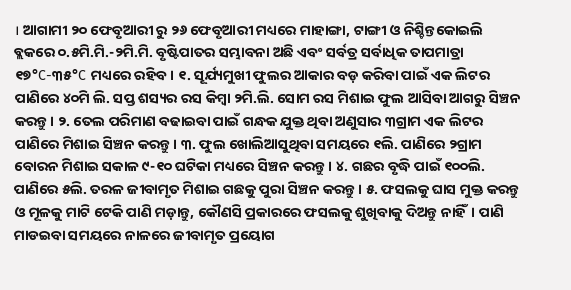। ଆଗାମୀ ୨୦ ଫେବୃଆରୀ ରୁ ୨୬ ଫେବୃଆରୀ ମଧ୍ୟରେ ମାହାଙ୍ଗା, ଟାଙ୍ଗୀ ଓ ନିଶ୍ଚିନ୍ତକୋଇଲି ବ୍ଲକରେ ୦.୫ମି.ମି.-୨ମି.ମି. ବୃଷ୍ଟିପାତର ସମ୍ଭାବନା ଅଛି ଏବଂ ସର୍ବତ୍ର ସର୍ବାଧିକ ତାପମାତ୍ରା ୧୭°C-୩୫°C ମଧ୍ୟରେ ରହିବ। ୧. ସୂର୍ଯ୍ୟମୁଖୀ ଫୁଲର ଆକାର ବଡ଼ କରିବା ପାଇଁ ଏକ ଲିଟର ପାଣିରେ ୪୦ମି ଲି. ସପ୍ତ ଶସ୍ୟର ରସ କିମ୍ବା ୨ମି.ଲି. ସୋମ ରସ ମିଶାଇ ଫୁଲ ଆସିବା ଆଗରୁ ସିଞ୍ଚନ କରନ୍ତୁ। ୨. ତେଲ ପରିମାଣ ବଢାଇବା ପାଇଁ ଗନ୍ଧକ ଯୁକ୍ତ ଥିବା ଅଣୁସାର ୩ଗ୍ରାମ ଏକ ଲିଟର ପାଣିରେ ମିଶାଇ ସିଞ୍ଚନ କରନ୍ତୁ। ୩. ଫୁଲ ଖୋଲିଆସୁଥିବା ସମୟରେ ୧ଲି. ପାଣିରେ ୨ଗ୍ରାମ ବୋରନ ମିଶାଇ ସକାଳ ୯-୧୦ ଘଟିକା ମଧ୍ୟରେ ସିଞ୍ଚନ କରନ୍ତୁ। ୪. ଗଛର ବୃଦ୍ଧି ପାଇଁ ୧୦୦ଲି. ପାଣିରେ ୫ଲି. ତରଳ ଜୀବାମୃତ ମିଶାଇ ଗଛକୁ ପୁରା ସିଞ୍ଚନ କରନ୍ତୁ। ୫. ଫସଲକୁ ଘାସ ମୁକ୍ତ କରନ୍ତୁ ଓ ମୂଳକୁ ମାଟି ଟେକି ପାଣି ମଡ଼ାନ୍ତୁ, କୌଣସି ପ୍ରକାରରେ ଫସଲକୁ ଶୁଖିବାକୁ ଦିଅନ୍ତୁ ନାହିଁ। ପାଣି ମାଡଇବା ସମୟରେ ନାଳରେ ଜୀବାମୃତ ପ୍ରୟୋଗ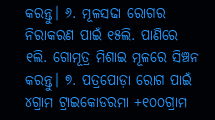କରନ୍ତୁ। ୬. ମୂଳସଢା ରୋଗର ନିରାକରଣ ପାଇଁ ୧୫ଲି. ପାଣିରେ ୧ଲି. ଗୋମୂତ୍ର ମିଶାଇ ମୂଳରେ ସିଞ୍ଚନ କରନ୍ତୁ। ୭. ପତ୍ରପୋଡ଼ା ରୋଗ ପାଇଁ ୪ଗ୍ରାମ ଟ୍ରାଇକୋଡରମା +୧୦୦ଗ୍ରାମ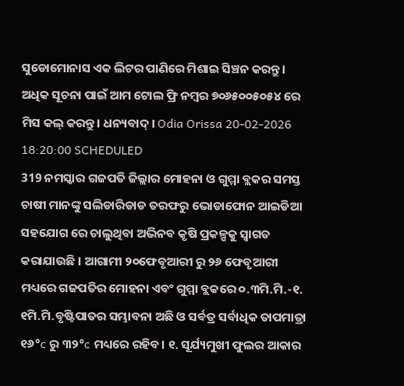ସୁଡୋମୋନାସ ଏକ ଲିଟର ପାଣିରେ ମିଶାଇ ସିଞ୍ଚନ କରନ୍ତୁ। ଅଧିକ ସୂଚନା ପାଇଁ ଆମ ଟୋଲ ଫ୍ରି ନମ୍ବର ୭୦୬୫୦୦୫୦୫୪ ରେ ମିସ କଲ୍ କରନ୍ତୁ। ଧନ୍ୟବାଦ୍। Odia Orissa 20-02-2026 18:20:00 SCHEDULED
319 ନମସ୍କାର ଗଜପତି ଜିଲ୍ଲାର ମୋହନା ଓ ଗୁମ୍ମା ବ୍ଲକର ସମସ୍ତ ଚାଷୀ ମାନଙ୍କୁ ସଲିଡାରିଡାଡ ତରଫରୁ ଭୋଡାଫୋନ ଆଇଡିଆ ସହଯୋଗ ରେ ଚାଲୁଥିବା ଅଭିନବ କୃଷି ପ୍ରକଳ୍ପକୁ ସ୍ଵାଗତ କରାଯାଉଛି । ଆଗାମୀ ୨୦ଫେବୃଆରୀ ରୁ ୨୬ ଫେବୃଆରୀ ମଧ୍ୟରେ ଗଜପତିର ମୋହନା ଏବଂ ଗୁମ୍ମା ବ୍ଲକରେ ୦.୩ମି.ମି.-୧. ୧ମି.ମି.ବୃଷ୍ଟିପାତର ସମ୍ଭାବନା ଅଛି ଓ ସର୍ବତ୍ର ସର୍ବାଧିକ ତାପମାତ୍ରା ୧୬°c ରୁ ୩୨°c ମଧ୍ୟରେ ରହିବ। ୧. ସୂର୍ଯ୍ୟମୁଖୀ ଫୁଲର ଆକାର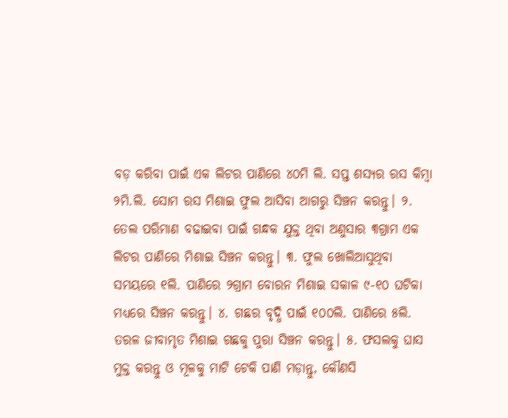ବଡ଼ କରିବା ପାଇଁ ଏକ ଲିଟର ପାଣିରେ ୪୦ମି ଲି. ସପ୍ତ ଶସ୍ୟର ରସ କିମ୍ବା ୨ମି.ଲି. ସୋମ ରସ ମିଶାଇ ଫୁଲ ଆସିବା ଆଗରୁ ସିଞ୍ଚନ କରନ୍ତୁ। ୨. ତେଲ ପରିମାଣ ବଢାଇବା ପାଇଁ ଗନ୍ଧକ ଯୁକ୍ତ ଥିବା ଅଣୁସାର ୩ଗ୍ରାମ ଏକ ଲିଟର ପାଣିରେ ମିଶାଇ ସିଞ୍ଚନ କରନ୍ତୁ। ୩. ଫୁଲ ଖୋଲିଆସୁଥିବା ସମୟରେ ୧ଲି. ପାଣିରେ ୨ଗ୍ରାମ ବୋରନ ମିଶାଇ ସକାଳ ୯-୧୦ ଘଟିକା ମଧ୍ୟରେ ସିଞ୍ଚନ କରନ୍ତୁ। ୪. ଗଛର ବୃଦ୍ଧି ପାଇଁ ୧୦୦ଲି. ପାଣିରେ ୫ଲି. ତରଳ ଜୀବାମୃତ ମିଶାଇ ଗଛକୁ ପୁରା ସିଞ୍ଚନ କରନ୍ତୁ। ୫. ଫସଲକୁ ଘାସ ମୁକ୍ତ କରନ୍ତୁ ଓ ମୂଳକୁ ମାଟି ଟେକି ପାଣି ମଡ଼ାନ୍ତୁ, କୌଣସି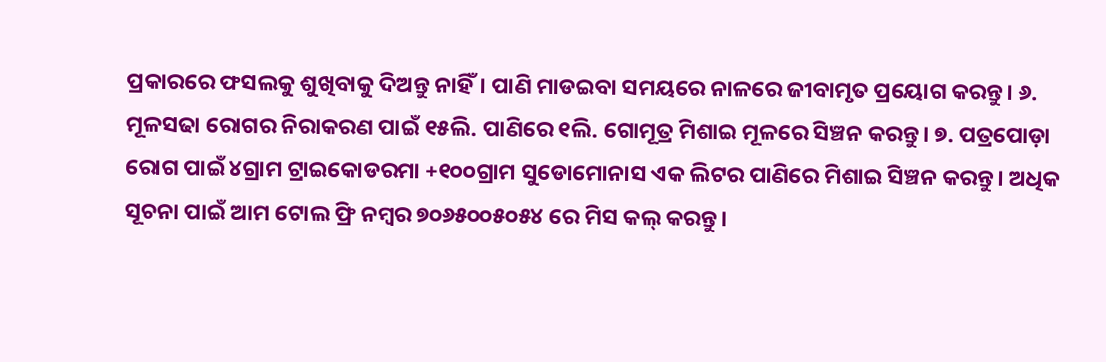ପ୍ରକାରରେ ଫସଲକୁ ଶୁଖିବାକୁ ଦିଅନ୍ତୁ ନାହିଁ। ପାଣି ମାଡଇବା ସମୟରେ ନାଳରେ ଜୀବାମୃତ ପ୍ରୟୋଗ କରନ୍ତୁ। ୬. ମୂଳସଢା ରୋଗର ନିରାକରଣ ପାଇଁ ୧୫ଲି. ପାଣିରେ ୧ଲି. ଗୋମୂତ୍ର ମିଶାଇ ମୂଳରେ ସିଞ୍ଚନ କରନ୍ତୁ। ୭. ପତ୍ରପୋଡ଼ା ରୋଗ ପାଇଁ ୪ଗ୍ରାମ ଟ୍ରାଇକୋଡରମା +୧୦୦ଗ୍ରାମ ସୁଡୋମୋନାସ ଏକ ଲିଟର ପାଣିରେ ମିଶାଇ ସିଞ୍ଚନ କରନ୍ତୁ। ଅଧିକ ସୂଚନା ପାଇଁ ଆମ ଟୋଲ ଫ୍ରି ନମ୍ବର ୭୦୬୫୦୦୫୦୫୪ ରେ ମିସ କଲ୍ କରନ୍ତୁ।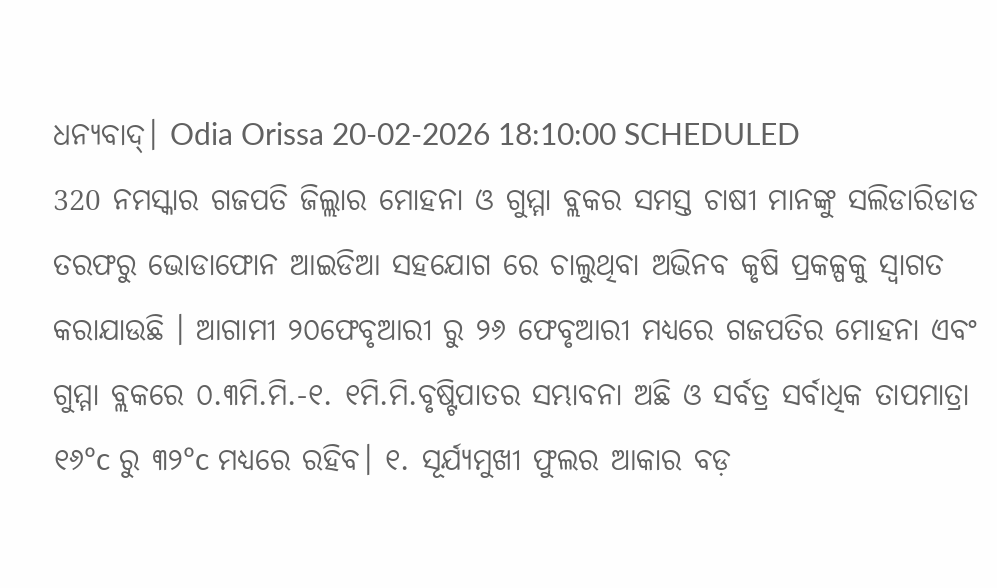ଧନ୍ୟବାଦ୍। Odia Orissa 20-02-2026 18:10:00 SCHEDULED
320 ନମସ୍କାର ଗଜପତି ଜିଲ୍ଲାର ମୋହନା ଓ ଗୁମ୍ମା ବ୍ଲକର ସମସ୍ତ ଚାଷୀ ମାନଙ୍କୁ ସଲିଡାରିଡାଡ ତରଫରୁ ଭୋଡାଫୋନ ଆଇଡିଆ ସହଯୋଗ ରେ ଚାଲୁଥିବା ଅଭିନବ କୃଷି ପ୍ରକଳ୍ପକୁ ସ୍ଵାଗତ କରାଯାଉଛି । ଆଗାମୀ ୨୦ଫେବୃଆରୀ ରୁ ୨୬ ଫେବୃଆରୀ ମଧ୍ୟରେ ଗଜପତିର ମୋହନା ଏବଂ ଗୁମ୍ମା ବ୍ଲକରେ ୦.୩ମି.ମି.-୧. ୧ମି.ମି.ବୃଷ୍ଟିପାତର ସମ୍ଭାବନା ଅଛି ଓ ସର୍ବତ୍ର ସର୍ବାଧିକ ତାପମାତ୍ରା ୧୬°c ରୁ ୩୨°c ମଧ୍ୟରେ ରହିବ। ୧. ସୂର୍ଯ୍ୟମୁଖୀ ଫୁଲର ଆକାର ବଡ଼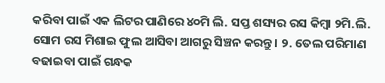କରିବା ପାଇଁ ଏକ ଲିଟର ପାଣିରେ ୪୦ମି ଲି. ସପ୍ତ ଶସ୍ୟର ରସ କିମ୍ବା ୨ମି.ଲି. ସୋମ ରସ ମିଶାଇ ଫୁଲ ଆସିବା ଆଗରୁ ସିଞ୍ଚନ କରନ୍ତୁ। ୨. ତେଲ ପରିମାଣ ବଢାଇବା ପାଇଁ ଗନ୍ଧକ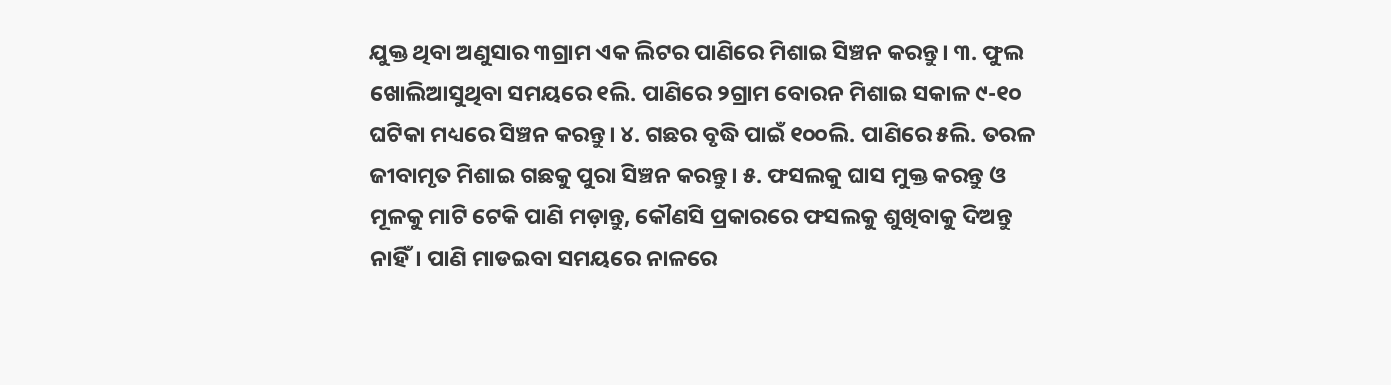ଯୁକ୍ତ ଥିବା ଅଣୁସାର ୩ଗ୍ରାମ ଏକ ଲିଟର ପାଣିରେ ମିଶାଇ ସିଞ୍ଚନ କରନ୍ତୁ। ୩. ଫୁଲ ଖୋଲିଆସୁଥିବା ସମୟରେ ୧ଲି. ପାଣିରେ ୨ଗ୍ରାମ ବୋରନ ମିଶାଇ ସକାଳ ୯-୧୦ ଘଟିକା ମଧ୍ୟରେ ସିଞ୍ଚନ କରନ୍ତୁ। ୪. ଗଛର ବୃଦ୍ଧି ପାଇଁ ୧୦୦ଲି. ପାଣିରେ ୫ଲି. ତରଳ ଜୀବାମୃତ ମିଶାଇ ଗଛକୁ ପୁରା ସିଞ୍ଚନ କରନ୍ତୁ। ୫. ଫସଲକୁ ଘାସ ମୁକ୍ତ କରନ୍ତୁ ଓ ମୂଳକୁ ମାଟି ଟେକି ପାଣି ମଡ଼ାନ୍ତୁ, କୌଣସି ପ୍ରକାରରେ ଫସଲକୁ ଶୁଖିବାକୁ ଦିଅନ୍ତୁ ନାହିଁ। ପାଣି ମାଡଇବା ସମୟରେ ନାଳରେ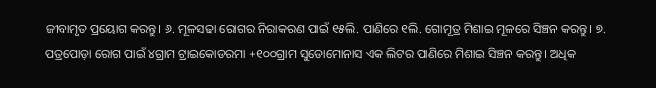ଜୀବାମୃତ ପ୍ରୟୋଗ କରନ୍ତୁ। ୬. ମୂଳସଢା ରୋଗର ନିରାକରଣ ପାଇଁ ୧୫ଲି. ପାଣିରେ ୧ଲି. ଗୋମୂତ୍ର ମିଶାଇ ମୂଳରେ ସିଞ୍ଚନ କରନ୍ତୁ। ୭. ପତ୍ରପୋଡ଼ା ରୋଗ ପାଇଁ ୪ଗ୍ରାମ ଟ୍ରାଇକୋଡରମା +୧୦୦ଗ୍ରାମ ସୁଡୋମୋନାସ ଏକ ଲିଟର ପାଣିରେ ମିଶାଇ ସିଞ୍ଚନ କରନ୍ତୁ। ଅଧିକ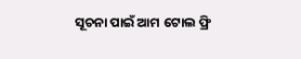ସୂଚନା ପାଇଁ ଆମ ଟୋଲ ଫ୍ରି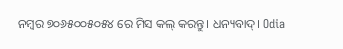ନମ୍ବର ୭୦୬୫୦୦୫୦୫୪ ରେ ମିସ କଲ୍ କରନ୍ତୁ। ଧନ୍ୟବାଦ୍। Odia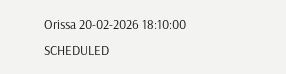Orissa 20-02-2026 18:10:00 SCHEDULED